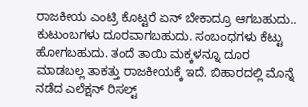ರಾಜಕೀಯ ಎಂಟ್ರಿ ಕೊಟ್ಟರೆ ಏನ್ ಬೇಕಾದ್ರೂ ಆಗಬಹುದು.. ಕುಟುಂಬಗಳು ದೂರವಾಗಬಹುದು. ಸಂಬಂಧಗಳು ಕೆಟ್ಟು ಹೋಗಬಹುದು. ತಂದೆ ತಾಯಿ ಮಕ್ಕಳನ್ನೂ ದೂರ ಮಾಡಬಲ್ಲ ತಾಕತ್ತು ರಾಜಕೀಯಕ್ಕೆ ಇದೆ. ಬಿಹಾರದಲ್ಲಿ ಮೊನ್ನೆ ನಡೆದ ಎಲೆಕ್ಷನ್ ರಿಸಲ್ಟ್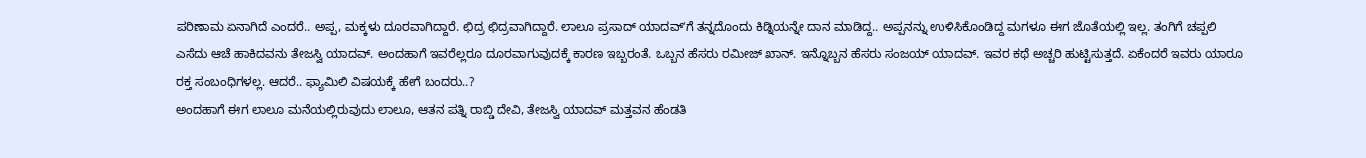ಪರಿಣಾಮ ಏನಾಗಿದೆ ಎಂದರೆ.. ಅಪ್ಪ, ಮಕ್ಕಳು ದೂರವಾಗಿದ್ದಾರೆ. ಛಿದ್ರ ಛಿದ್ರವಾಗಿದ್ದಾರೆ. ಲಾಲೂ ಪ್ರಸಾದ್ ಯಾದವ್ʻಗೆ ತನ್ನದೊಂದು ಕಿಡ್ನಿಯನ್ನೇ ದಾನ ಮಾಡಿದ್ದ.. ಅಪ್ಪನನ್ನು ಉಳಿಸಿಕೊಂಡಿದ್ದ ಮಗಳೂ ಈಗ ಜೊತೆಯಲ್ಲಿ ಇಲ್ಲ. ತಂಗಿಗೆ ಚಪ್ಪಲಿ ಎಸೆದು ಆಚೆ ಹಾಕಿದವನು ತೇಜಸ್ವಿ ಯಾದವ್. ಅಂದಹಾಗೆ ಇವರೆಲ್ಲರೂ ದೂರವಾಗುವುದಕ್ಕೆ ಕಾರಣ ಇಬ್ಬರಂತೆ. ಒಬ್ಬನ ಹೆಸರು ರಮೀಜ್ ಖಾನ್. ಇನ್ನೊಬ್ಬನ ಹೆಸರು ಸಂಜಯ್ ಯಾದವ್. ಇವರ ಕಥೆ ಅಚ್ಚರಿ ಹುಟ್ಟಿಸುತ್ತದೆ. ಏಕೆಂದರೆ ಇವರು ಯಾರೂ ರಕ್ತ ಸಂಬಂಧಿಗಳಲ್ಲ. ಆದರೆ.. ಫ್ಯಾಮಿಲಿ ವಿಷಯಕ್ಕೆ ಹೇಗೆ ಬಂದರು..?
ಅಂದಹಾಗೆ ಈಗ ಲಾಲೂ ಮನೆಯಲ್ಲಿರುವುದು ಲಾಲೂ, ಆತನ ಪತ್ನಿ ರಾಬ್ಡಿ ದೇವಿ, ತೇಜಸ್ವಿ ಯಾದವ್ ಮತ್ತವನ ಹೆಂಡತಿ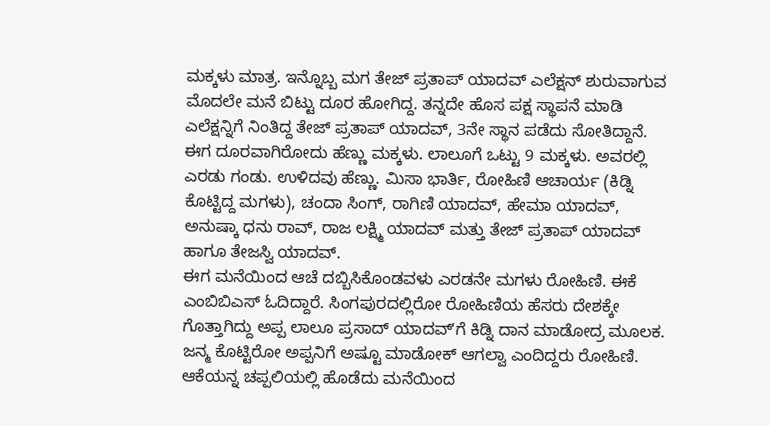ಮಕ್ಕಳು ಮಾತ್ರ. ಇನ್ನೊಬ್ಬ ಮಗ ತೇಜ್ ಪ್ರತಾಪ್ ಯಾದವ್ ಎಲೆಕ್ಷನ್ ಶುರುವಾಗುವ ಮೊದಲೇ ಮನೆ ಬಿಟ್ಟು ದೂರ ಹೋಗಿದ್ದ. ತನ್ನದೇ ಹೊಸ ಪಕ್ಷ ಸ್ಥಾಪನೆ ಮಾಡಿ ಎಲೆಕ್ಷನ್ನಿಗೆ ನಿಂತಿದ್ದ ತೇಜ್ ಪ್ರತಾಪ್ ಯಾದವ್, 3ನೇ ಸ್ಥಾನ ಪಡೆದು ಸೋತಿದ್ದಾನೆ.
ಈಗ ದೂರವಾಗಿರೋದು ಹೆಣ್ಣು ಮಕ್ಕಳು. ಲಾಲೂಗೆ ಒಟ್ಟು 9 ಮಕ್ಕಳು. ಅವರಲ್ಲಿ ಎರಡು ಗಂಡು. ಉಳಿದವು ಹೆಣ್ಣು. ಮಿಸಾ ಭಾರ್ತಿ, ರೋಹಿಣಿ ಆಚಾರ್ಯ (ಕಿಡ್ನಿ ಕೊಟ್ಟಿದ್ದ ಮಗಳು), ಚಂದಾ ಸಿಂಗ್, ರಾಗಿಣಿ ಯಾದವ್, ಹೇಮಾ ಯಾದವ್, ಅನುಷ್ಕಾ ಧನು ರಾವ್, ರಾಜ ಲಕ್ಷ್ಮಿ ಯಾದವ್ ಮತ್ತು ತೇಜ್ ಪ್ರತಾಪ್ ಯಾದವ್ ಹಾಗೂ ತೇಜಸ್ವಿ ಯಾದವ್.
ಈಗ ಮನೆಯಿಂದ ಆಚೆ ದಬ್ಬಿಸಿಕೊಂಡವಳು ಎರಡನೇ ಮಗಳು ರೋಹಿಣಿ. ಈಕೆ ಎಂಬಿಬಿಎಸ್ ಓದಿದ್ದಾರೆ. ಸಿಂಗಪುರದಲ್ಲಿರೋ ರೋಹಿಣಿಯ ಹೆಸರು ದೇಶಕ್ಕೇ ಗೊತ್ತಾಗಿದ್ದು ಅಪ್ಪ ಲಾಲೂ ಪ್ರಸಾದ್ ಯಾದವ್ʻಗೆ ಕಿಡ್ನಿ ದಾನ ಮಾಡೋದ್ರ ಮೂಲಕ. ಜನ್ಮ ಕೊಟ್ಟಿರೋ ಅಪ್ಪನಿಗೆ ಅಷ್ಟೂ ಮಾಡೋಕ್ ಆಗಲ್ವಾ ಎಂದಿದ್ದರು ರೋಹಿಣಿ. ಆಕೆಯನ್ನ ಚಪ್ಪಲಿಯಲ್ಲಿ ಹೊಡೆದು ಮನೆಯಿಂದ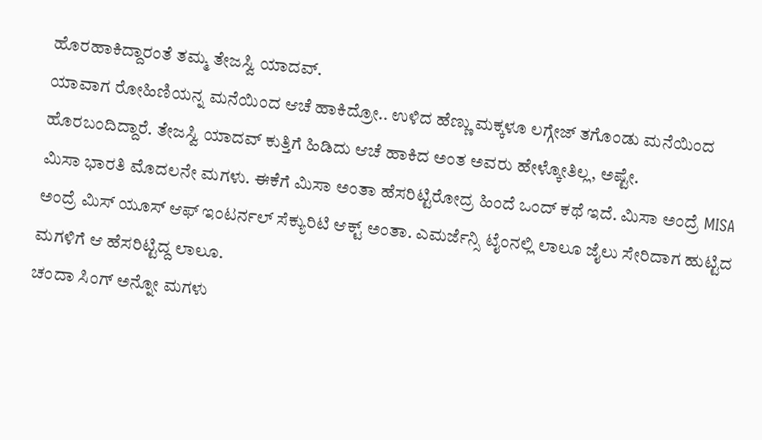ಹೊರಹಾಕಿದ್ದಾರಂತೆ ತಮ್ಮ ತೇಜಸ್ವಿ ಯಾದವ್.
ಯಾವಾಗ ರೋಹಿಣಿಯನ್ನ ಮನೆಯಿಂದ ಆಚೆ ಹಾಕಿದ್ರೋ.. ಉಳಿದ ಹೆಣ್ಣು ಮಕ್ಕಳೂ ಲಗ್ಗೇಜ್ ತಗೊಂಡು ಮನೆಯಿಂದ ಹೊರಬಂದಿದ್ದಾರೆ. ತೇಜಸ್ವಿ ಯಾದವ್ ಕುತ್ತಿಗೆ ಹಿಡಿದು ಆಚೆ ಹಾಕಿದ ಅಂತ ಅವರು ಹೇಳ್ಕೋತಿಲ್ಲ, ಅಷ್ಟೇ.
ಮಿಸಾ ಭಾರತಿ ಮೊದಲನೇ ಮಗಳು. ಈಕೆಗೆ ಮಿಸಾ ಅಂತಾ ಹೆಸರಿಟ್ಟಿರೋದ್ರ ಹಿಂದೆ ಒಂದ್ ಕಥೆ ಇದೆ. ಮಿಸಾ ಅಂದ್ರೆ MISA ಅಂದ್ರೆ ಮಿಸ್ ಯೂಸ್ ಆಫ್ ಇಂಟರ್ನಲ್ ಸೆಕ್ಯುರಿಟಿ ಆಕ್ಟ್ ಅಂತಾ. ಎಮರ್ಜೆನ್ಸಿ ಟೈಂನಲ್ಲಿ ಲಾಲೂ ಜೈಲು ಸೇರಿದಾಗ ಹುಟ್ಟಿದ ಮಗಳಿಗೆ ಆ ಹೆಸರಿಟ್ಟಿದ್ದ ಲಾಲೂ.
ಚಂದಾ ಸಿಂಗ್ ಅನ್ನೋ ಮಗಳು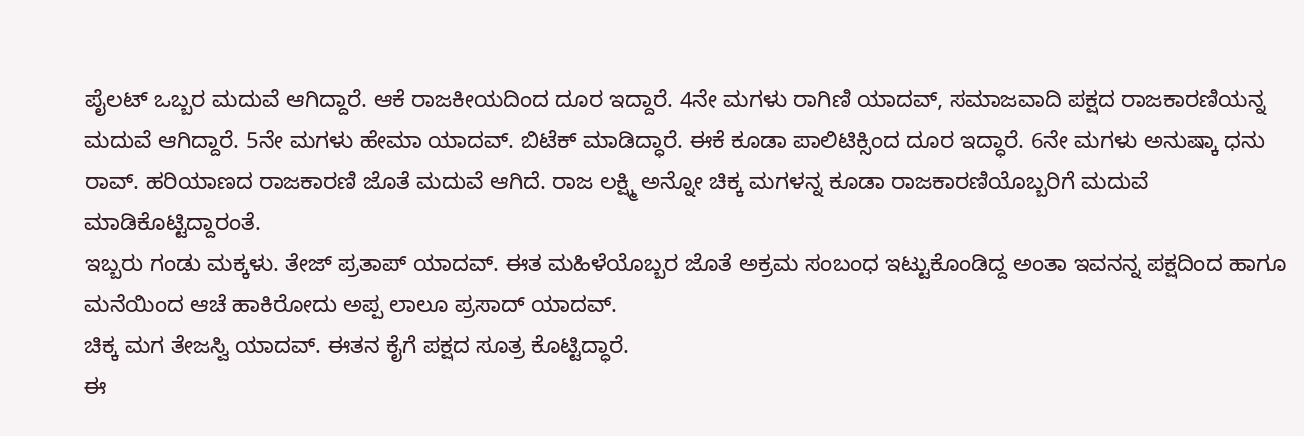ಪೈಲಟ್ ಒಬ್ಬರ ಮದುವೆ ಆಗಿದ್ದಾರೆ. ಆಕೆ ರಾಜಕೀಯದಿಂದ ದೂರ ಇದ್ದಾರೆ. 4ನೇ ಮಗಳು ರಾಗಿಣಿ ಯಾದವ್, ಸಮಾಜವಾದಿ ಪಕ್ಷದ ರಾಜಕಾರಣಿಯನ್ನ ಮದುವೆ ಆಗಿದ್ದಾರೆ. 5ನೇ ಮಗಳು ಹೇಮಾ ಯಾದವ್. ಬಿಟೆಕ್ ಮಾಡಿದ್ಧಾರೆ. ಈಕೆ ಕೂಡಾ ಪಾಲಿಟಿಕ್ಸಿಂದ ದೂರ ಇದ್ಧಾರೆ. 6ನೇ ಮಗಳು ಅನುಷ್ಕಾ ಧನು ರಾವ್. ಹರಿಯಾಣದ ರಾಜಕಾರಣಿ ಜೊತೆ ಮದುವೆ ಆಗಿದೆ. ರಾಜ ಲಕ್ಷ್ಮಿ ಅನ್ನೋ ಚಿಕ್ಕ ಮಗಳನ್ನ ಕೂಡಾ ರಾಜಕಾರಣಿಯೊಬ್ಬರಿಗೆ ಮದುವೆ ಮಾಡಿಕೊಟ್ಟಿದ್ದಾರಂತೆ.
ಇಬ್ಬರು ಗಂಡು ಮಕ್ಕಳು. ತೇಜ್ ಪ್ರತಾಪ್ ಯಾದವ್. ಈತ ಮಹಿಳೆಯೊಬ್ಬರ ಜೊತೆ ಅಕ್ರಮ ಸಂಬಂಧ ಇಟ್ಟುಕೊಂಡಿದ್ದ ಅಂತಾ ಇವನನ್ನ ಪಕ್ಷದಿಂದ ಹಾಗೂ ಮನೆಯಿಂದ ಆಚೆ ಹಾಕಿರೋದು ಅಪ್ಪ ಲಾಲೂ ಪ್ರಸಾದ್ ಯಾದವ್.
ಚಿಕ್ಕ ಮಗ ತೇಜಸ್ವಿ ಯಾದವ್. ಈತನ ಕೈಗೆ ಪಕ್ಷದ ಸೂತ್ರ ಕೊಟ್ಟಿದ್ಧಾರೆ.
ಈ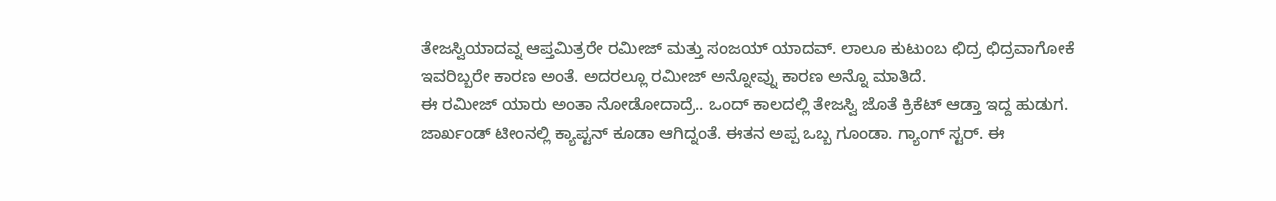ತೇಜಸ್ವಿಯಾದವ್ನ ಆಪ್ತಮಿತ್ರರೇ ರಮೀಜ್ ಮತ್ತು ಸಂಜಯ್ ಯಾದವ್. ಲಾಲೂ ಕುಟುಂಬ ಛಿದ್ರ ಛಿದ್ರವಾಗೋಕೆ ಇವರಿಬ್ಬರೇ ಕಾರಣ ಅಂತೆ. ಅದರಲ್ಲೂ ರಮೀಜ್ ಅನ್ನೋವ್ನು ಕಾರಣ ಅನ್ನೊ ಮಾತಿದೆ.
ಈ ರಮೀಜ್ ಯಾರು ಅಂತಾ ನೋಡೋದಾದ್ರೆ.. ಒಂದ್ ಕಾಲದಲ್ಲಿ ತೇಜಸ್ವಿ ಜೊತೆ ಕ್ರಿಕೆಟ್ ಆಡ್ತಾ ಇದ್ದ ಹುಡುಗ. ಜಾರ್ಖಂಡ್ ಟೀಂನಲ್ಲಿ ಕ್ಯಾಪ್ಟನ್ ಕೂಡಾ ಆಗಿದ್ನಂತೆ. ಈತನ ಅಪ್ಪ ಒಬ್ಬ ಗೂಂಡಾ. ಗ್ಯಾಂಗ್ ಸ್ಟರ್. ಈ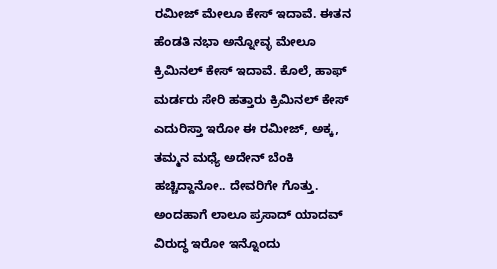ರಮೀಜ್ ಮೇಲೂ ಕೇಸ್ ಇದಾವೆ. ಈತನ ಹೆಂಡತಿ ನಭಾ ಅನ್ನೋವ್ಳ ಮೇಲೂ ಕ್ರಿಮಿನಲ್ ಕೇಸ್ ಇದಾವೆ. ಕೊಲೆ, ಹಾಫ್ ಮರ್ಡರು ಸೇರಿ ಹತ್ತಾರು ಕ್ರಿಮಿನಲ್ ಕೇಸ್ ಎದುರಿಸ್ತಾ ಇರೋ ಈ ರಮೀಜ್, ಅಕ್ಕ, ತಮ್ಮನ ಮಧ್ಯೆ ಅದೇನ್ ಬೆಂಕಿ ಹಚ್ಚಿದ್ದಾನೋ.. ದೇವರಿಗೇ ಗೊತ್ತು.
ಅಂದಹಾಗೆ ಲಾಲೂ ಪ್ರಸಾದ್ ಯಾದವ್ ವಿರುದ್ಧ ಇರೋ ಇನ್ನೊಂದು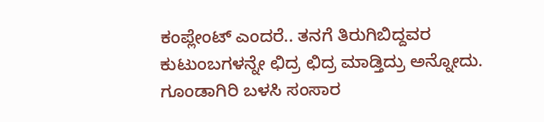ಕಂಪ್ಲೇಂಟ್ ಎಂದರೆ.. ತನಗೆ ತಿರುಗಿಬಿದ್ದವರ ಕುಟುಂಬಗಳನ್ನೇ ಛಿದ್ರ ಛಿದ್ರ ಮಾಡ್ತಿದ್ರು ಅನ್ನೋದು. ಗೂಂಡಾಗಿರಿ ಬಳಸಿ ಸಂಸಾರ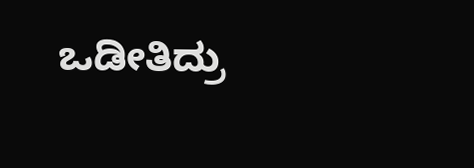ಒಡೀತಿದ್ರು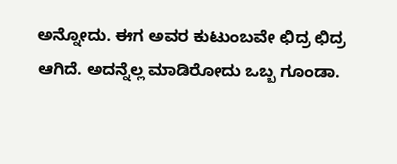ಅನ್ನೋದು. ಈಗ ಅವರ ಕುಟುಂಬವೇ ಛಿದ್ರ ಛಿದ್ರ ಆಗಿದೆ. ಅದನ್ನೆಲ್ಲ ಮಾಡಿರೋದು ಒಬ್ಬ ಗೂಂಡಾ.